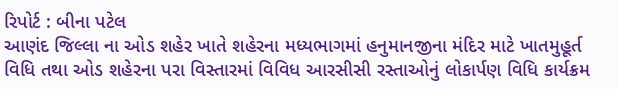રિપોર્ટ : બીના પટેલ
આણંદ જિલ્લા ના ઓડ શહેર ખાતે શહેરના મધ્યભાગમાં હનુમાનજીના મંદિર માટે ખાતમુહૂર્ત વિધિ તથા ઓડ શહેરના પરા વિસ્તારમાં વિવિધ આરસીસી રસ્તાઓનું લોકાર્પણ વિધિ કાર્યક્રમ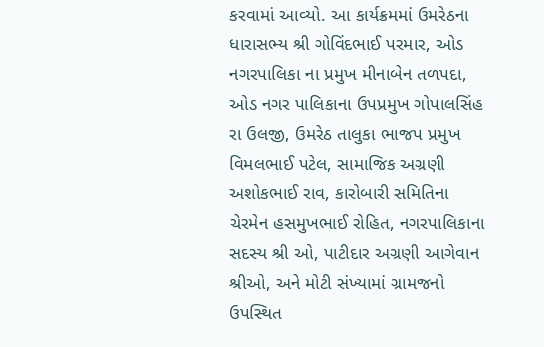કરવામાં આવ્યો. આ કાર્યક્રમમાં ઉમરેઠના ધારાસભ્ય શ્રી ગોવિંદભાઈ પરમાર, ઓડ નગરપાલિકા ના પ્રમુખ મીનાબેન તળપદા, ઓડ નગર પાલિકાના ઉપપ્રમુખ ગોપાલસિંહ રા ઉલજી, ઉમરેઠ તાલુકા ભાજપ પ્રમુખ વિમલભાઈ પટેલ, સામાજિક અગ્રણી અશોકભાઈ રાવ, કારોબારી સમિતિના ચેરમેન હસમુખભાઈ રોહિત, નગરપાલિકાના સદસ્ય શ્રી ઓ, પાટીદાર અગ્રણી આગેવાન શ્રીઓ, અને મોટી સંખ્યામાં ગ્રામજનો ઉપસ્થિત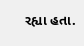રહ્યા હતા.